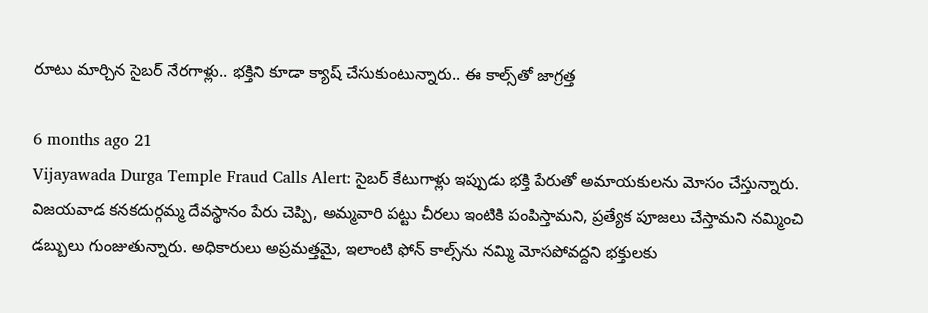రూటు మార్చిన సైబర్ నేరగాళ్లు.. భక్తిని కూడా క్యాష్ చేసుకుంటున్నారు.. ఈ కాల్స్‌తో జాగ్రత్త

6 months ago 21
Vijayawada Durga Temple Fraud Calls Alert: సైబర్ కేటుగాళ్లు ఇప్పుడు భక్తి పేరుతో అమాయకులను మోసం చేస్తున్నారు. విజయవాడ కనకదుర్గమ్మ దేవస్థానం పేరు చెప్పి, అమ్మవారి పట్టు చీరలు ఇంటికి పంపిస్తామని, ప్రత్యేక పూజలు చేస్తామని నమ్మించి డబ్బులు గుంజుతున్నారు. అధికారులు అప్రమత్తమై, ఇలాంటి ఫోన్ కాల్స్‌ను నమ్మి మోసపోవద్దని భక్తులకు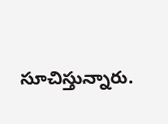సూచిస్తున్నారు.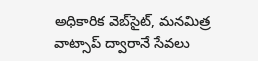అధికారిక వెబ్‌సైట్, మనమిత్ర వాట్సాప్ ద్వారానే సేవలు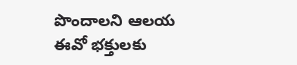పొందాలని ఆలయ ఈవో భక్తులకు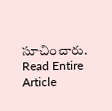సూచించారు.
Read Entire Article